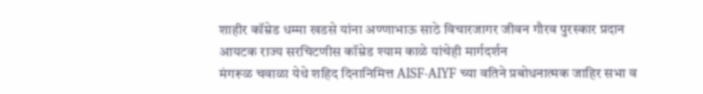शाहीर कॉम्रेड धम्मा खडसे यांना अण्णाभाऊ साठे विचारजागर जीवन गौरव पुरस्कार प्रदान
आयटक राज्य सरचिटणीस कॉम्रेड श्याम काळे यांचेही मार्गदर्शन
मंगरूळ चवाळा येथे शहिद दिनानिमित्त AISF-AIYF च्या वतिने प्रबोधनात्मक जाहिर सभा व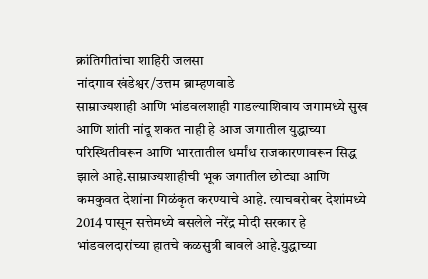क्रांतिगीतांचा शाहिरी जलसा
नांदगाव खंडेश्वर/उत्तम ब्राम्हणवाडे
साम्राज्यशाही आणि भांडवलशाही गाडल्याशिवाय जगामध्ये सुख आणि शांती नांदू शकत नाही हे आज जगातील युद्धाच्या परिस्थितीवरून आणि भारतातील धर्मांध राजकारणावरून सिद्ध झाले आहे.साम्राज्यशाहीची भूक जगातील छोट्या आणि कमकुवत देशांना गिळंकृत करण्याचे आहे. त्याचबरोबर देशांमध्ये 2014 पासून सत्तेमध्ये बसलेले नरेंद्र मोदी सरकार हे भांडवलदारांच्या हातचे कळसुत्री बावले आहे.युद्धाच्या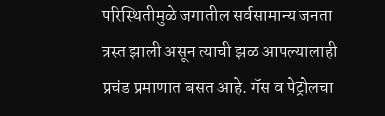परिस्थितीमुळे जगातील सर्वसामान्य जनता त्रस्त झाली असून त्याची झळ आपल्यालाही प्रचंड प्रमाणात बसत आहे. गॅस व पेट्रोलचा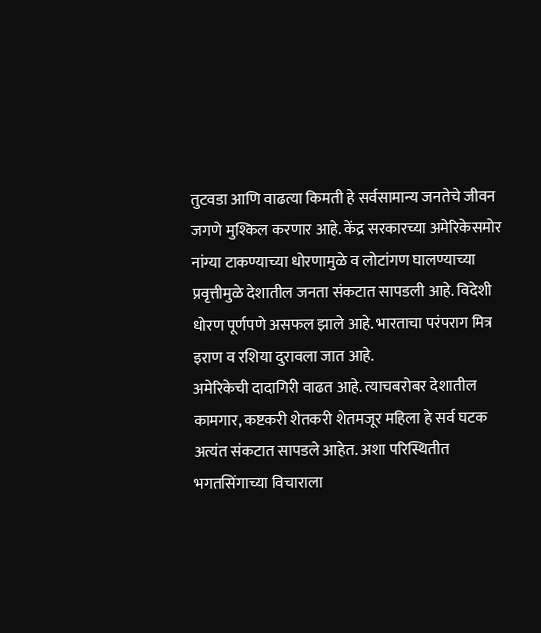तुटवडा आणि वाढत्या किमती हे सर्वसामान्य जनतेचे जीवन जगणे मुश्किल करणार आहे. केंद्र सरकारच्या अमेरिकेसमोर नांग्या टाकण्याच्या धोरणामुळे व लोटांगण घालण्याच्या प्रवृत्तीमुळे देशातील जनता संकटात सापडली आहे. विदेशी धोरण पूर्णपणे असफल झाले आहे. भारताचा परंपराग मित्र इराण व रशिया दुरावला जात आहे.
अमेरिकेची दादागिरी वाढत आहे. त्याचबरोबर देशातील कामगार, कष्टकरी शेतकरी शेतमजूर महिला हे सर्व घटक अत्यंत संकटात सापडले आहेत. अशा परिस्थितीत भगतसिंगाच्या विचाराला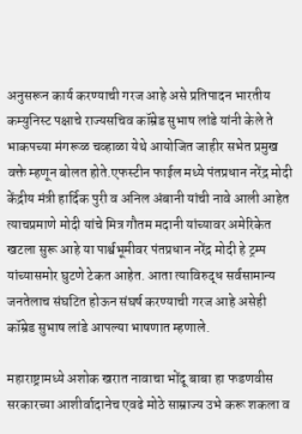अनुसरून कार्य करण्याची गरज आहे असे प्रतिपादन भारतीय कम्युनिस्ट पक्षाचे राज्यसचिव कॉम्रेड सुभाष लांडे यांनी केले ते भाकपच्या मंगरूळ चव्हाळा येथे आयोजित जाहीर सभेत प्रमुख वक्ते म्हणून बोलत होते.एफस्टीन फाईल मध्ये पंतप्रधान नरेंद्र मोदी केंद्रीय मंत्री हार्दिक पुरी व अनिल अंबानी यांची नावे आली आहेत त्याचप्रमाणे मोदी यांचे मित्र गौतम मदानी यांच्यावर अमेरिकेत खटला सुरू आहे या पार्श्वभूमीवर पंतप्रधान नरेंद्र मोदी हे ट्रम्प यांच्यासमोर घुटणे टेकत आहेत. आता त्याविरुद्ध सर्वसामान्य जनतेलाच संघटित होऊन संघर्ष करण्याची गरज आहे असेही कॉम्रेड सुभाष लांडे आपल्या भाषणात म्हणाले.

महाराष्ट्रामध्ये अशोक खरात नावाचा भोंदू बाबा हा फडणवीस सरकारच्या आशीर्वादानेच एवढे मोठे साम्राज्य उभे करू शकला व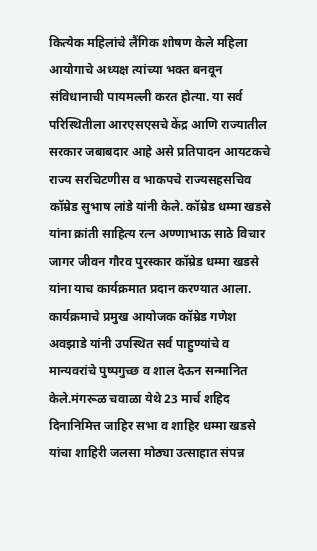कित्येक महिलांचे लैंगिक शोषण केले महिला आयोगाचे अध्यक्ष त्यांच्या भक्त बनवून संविधानाची पायमल्ली करत होत्या. या सर्व परिस्थितीला आरएसएसचे केंद्र आणि राज्यातील सरकार जबाबदार आहे असे प्रतिपादन आयटकचे राज्य सरचिटणीस व भाकपचे राज्यसहसचिव कॉम्रेड सुभाष लांडे यांनी केले. कॉम्रेड धम्मा खडसे यांना क्रांती साहित्य रत्न अण्णाभाऊ साठे विचार जागर जीवन गौरव पुरस्कार कॉम्रेड धम्मा खडसे यांना याच कार्यक्रमात प्रदान करण्यात आला. कार्यक्रमाचे प्रमुख आयोजक कॉम्रेड गणेश अवझाडे यांनी उपस्थित सर्व पाहुण्यांचे व मान्यवरांचे पुष्पगुच्छ व शाल देऊन सन्मानित केले.मंगरूळ चवाळा येथे 23 मार्च शहिद दिनानिमित्त जाहिर सभा व शाहिर धम्मा खडसे यांचा शाहिरी जलसा मोठ्या उत्साहात संपन्न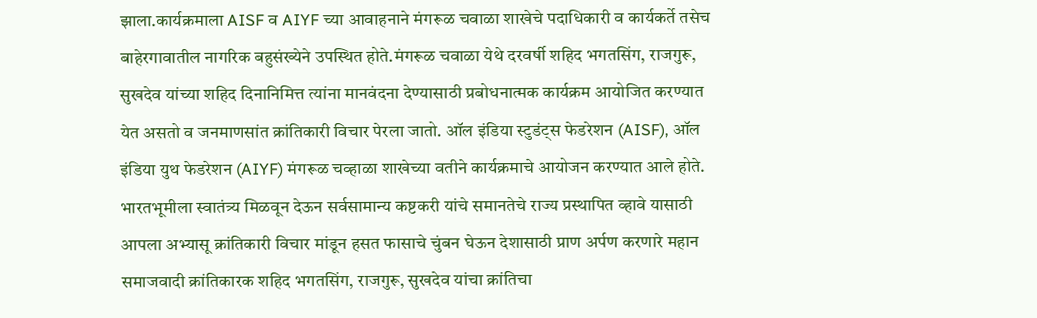झाला.कार्यक्रमाला AISF व AIYF च्या आवाहनाने मंगरूळ चवाळा शाखेचे पदाधिकारी व कार्यकर्ते तसेच बाहेरगावातील नागरिक बहुसंख्येने उपस्थित होते.मंगरूळ चवाळा येथे दरवर्षी शहिद भगतसिंग, राजगुरू, सुखदेव यांच्या शहिद दिनानिमित्त त्यांना मानवंदना देण्यासाठी प्रबोधनात्मक कार्यक्रम आयोजित करण्यात येत असतो व जनमाणसांत क्रांतिकारी विचार पेरला जातो. ऑल इंडिया स्टुडंट्स फेडरेशन (AISF), ऑल इंडिया युथ फेडरेशन (AIYF) मंगरूळ चव्हाळा शाखेच्या वतीने कार्यक्रमाचे आयोजन करण्यात आले होते. भारतभूमीला स्वातंत्र्य मिळवून देऊन सर्वसामान्य कष्टकरी यांचे समानतेचे राज्य प्रस्थापित व्हावे यासाठी आपला अभ्यासू क्रांतिकारी विचार मांडून हसत फासाचे चुंबन घेऊन देशासाठी प्राण अर्पण करणारे महान समाजवादी क्रांतिकारक शहिद भगतसिंग, राजगुरू, सुखदेव यांचा क्रांतिचा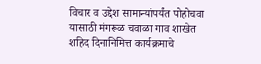विचार व उद्देश सामान्यांपर्यंत पोहोचवा यासाठी मंगरूळ चवाळा गाव शाखेत शहिद दिनानिमित्त कार्यक्रमाचे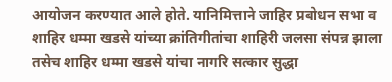आयोजन करण्यात आले होते. यानिमित्ताने जाहिर प्रबोधन सभा व शाहिर धम्मा खडसे यांच्या क्रांतिगीतांचा शाहिरी जलसा संपन्न झाला तसेच शाहिर धम्मा खडसे यांचा नागरि सत्कार सुद्धा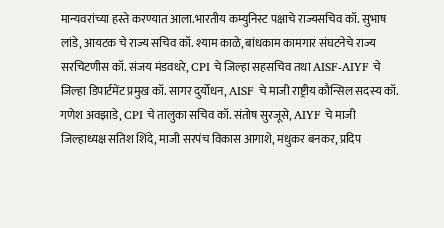मान्यवरांच्या हस्ते करण्यात आला.भारतीय कम्युनिस्ट पक्षाचे राज्यसचिव कॉ. सुभाष लांडे, आयटक चे राज्य सचिव कॉ. श्याम काळे, बांधकाम कामगार संघटनेचे राज्य सरचिटणीस कॉ. संजय मंडवधरे, CPI चे जिल्हा सहसचिव तथा AISF-AIYF चे जिल्हा डिपार्टमेंट प्रमुख कॉ. सागर दुर्योधन, AISF चे माजी राष्ट्रीय कौन्सिल सदस्य कॉ. गणेश अवझाडे, CPI चे तालुका सचिव कॉ. संतोष सुरजूसे, AIYF चे माजी जिल्हाध्यक्ष सतिश शिंदे, माजी सरपंच विकास आगाशे, मधुकर बनकर, प्रदिप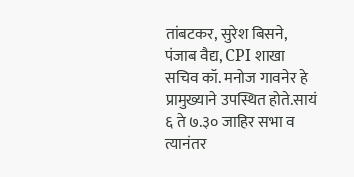तांबटकर, सुरेश बिसने, पंजाब वैद्य, CPI शाखा सचिव कॉ. मनोज गावनेर हे प्रामुख्याने उपस्थित होते.सायं ६ ते ७.३० जाहिर सभा व त्यानंतर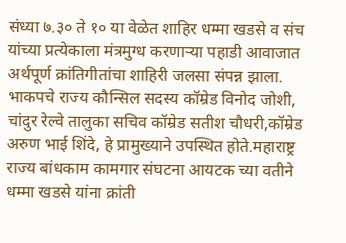संध्या ७.३० ते १० या वेळेत शाहिर धम्मा खडसे व संच यांच्या प्रत्येकाला मंत्रमुग्ध करणाऱ्या पहाडी आवाजात अर्थपूर्ण क्रांतिगीतांचा शाहिरी जलसा संपन्न झाला. भाकपचे राज्य कौन्सिल सदस्य कॉम्रेड विनोद जोशी, चांदुर रेल्वे तालुका सचिव कॉम्रेड सतीश चौधरी,कॉम्रेड अरुण भाई शिंदे, हे प्रामुख्याने उपस्थित होते.महाराष्ट्र राज्य बांधकाम कामगार संघटना आयटक च्या वतीने धम्मा खडसे यांना क्रांती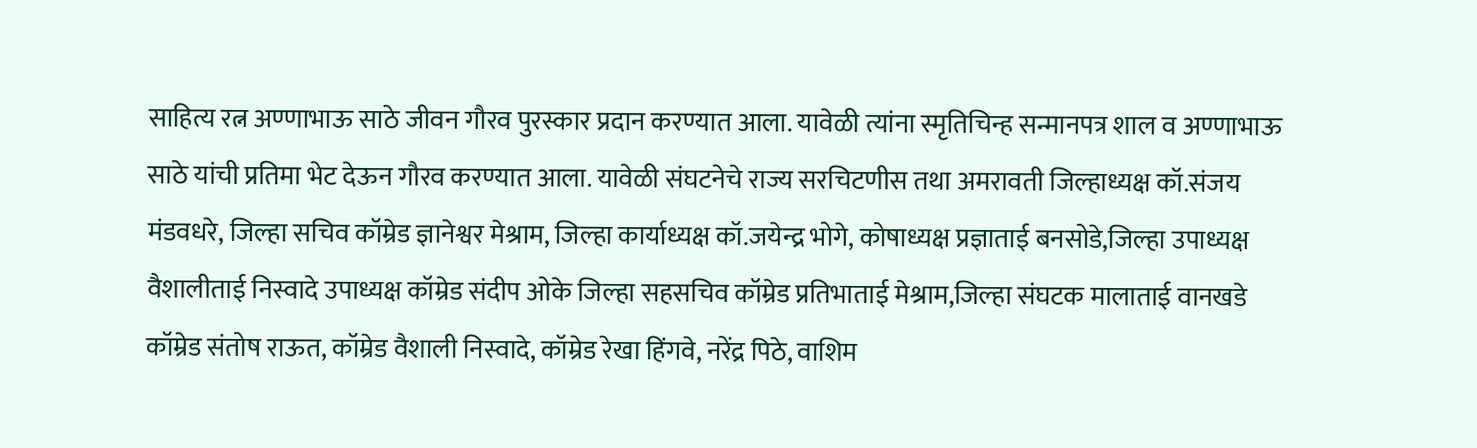साहित्य रत्न अण्णाभाऊ साठे जीवन गौरव पुरस्कार प्रदान करण्यात आला. यावेळी त्यांना स्मृतिचिन्ह सन्मानपत्र शाल व अण्णाभाऊ साठे यांची प्रतिमा भेट देऊन गौरव करण्यात आला. यावेळी संघटनेचे राज्य सरचिटणीस तथा अमरावती जिल्हाध्यक्ष कॉ.संजय मंडवधरे, जिल्हा सचिव कॉम्रेड ज्ञानेश्वर मेश्राम, जिल्हा कार्याध्यक्ष कॉ.जयेन्द्र भोगे, कोषाध्यक्ष प्रज्ञाताई बनसोडे,जिल्हा उपाध्यक्ष वैशालीताई निस्वादे उपाध्यक्ष कॉम्रेड संदीप ओके जिल्हा सहसचिव कॉम्रेड प्रतिभाताई मेश्राम,जिल्हा संघटक मालाताई वानखडे कॉम्रेड संतोष राऊत, कॉम्रेड वैशाली निस्वादे, कॉम्रेड रेखा हिंगवे, नरेंद्र पिठे, वाशिम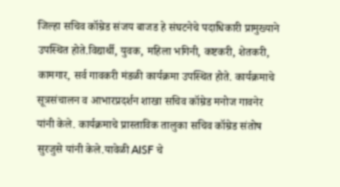जिल्हा सचिव कॉम्रेड संजय बाजड हे संघटनेचे पदाधिकारी प्रामुख्याने उपस्थित होते.विद्यार्थी, युवक, महिला भगिनी, कष्टकरी, शेतकरी, कामगार, सर्व गावकरी मंडळी कार्यक्रमा उपस्थित होते. कार्यक्रमाचे सूत्रसंचालन व आभारप्रदर्शन शाखा सचिव कॉम्रेड मनोज गावनेर यांनी केले. कार्यक्रमाचे प्रास्ताविक तालुका सचिव कॉम्रेड संतोष सुरजुसे यांनी केले.यावेळी AISF चे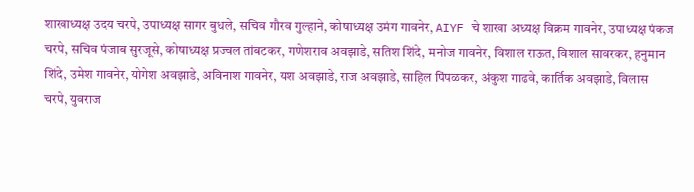शाखाध्यक्ष उदय चरपे, उपाध्यक्ष सागर बुधले, सचिव गौरव गुल्हाने, कोषाध्यक्ष उमंग गावनेर, AIYF चे शाखा अध्यक्ष विक्रम गावनेर, उपाध्यक्ष पंकज चरपे, सचिव पंजाब सुरजूसे, कोषाध्यक्ष प्रज्वल तांबटकर, गणेशराव अवझाडे, सतिश शिंदे, मनोज गावनेर, विशाल राऊत, विशाल सावरकर, हनुमान शिंदे, उमेश गावनेर, योगेश अवझाडे, अविनाश गावनेर, यश अवझाडे, राज अवझाडे, साहिल पिंपळकर, अंकुश गाढवे, कार्तिक अवझाडे, विलास चरपे, युवराज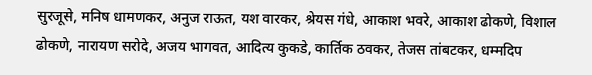सुरजूसे, मनिष धामणकर, अनुज राऊत, यश वारकर, श्रेयस गंधे, आकाश भवरे, आकाश ढोकणे, विशाल ढोकणे, नारायण सरोदे, अजय भागवत, आदित्य कुकडे, कार्तिक ठवकर, तेजस तांबटकर, धम्मदिप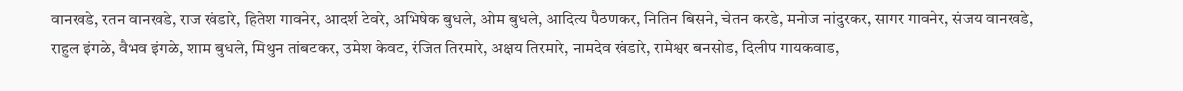वानखडे, रतन वानखडे, राज खंडारे, हितेश गावनेर, आदर्श टेवरे, अभिषेक बुधले, ओम बुधले, आदित्य पैठणकर, नितिन बिसने, चेतन करडे, मनोज नांदुरकर, सागर गावनेर, संजय वानखडे, राहुल इंगळे, वैभव इंगळे, शाम बुधले, मिथुन तांबटकर, उमेश केवट, रंजित तिरमारे, अक्षय तिरमारे, नामदेव खंडारे, रामेश्वर बनसोड, दिलीप गायकवाड,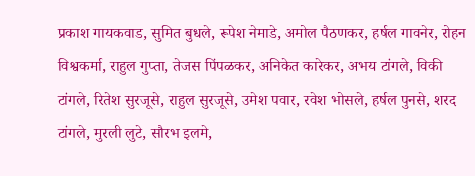प्रकाश गायकवाड, सुमित बुधले, रूपेश नेमाडे, अमोल पैठणकर, हर्षल गावनेर, रोहन विश्वकर्मा, राहुल गुप्ता, तेजस पिंपळकर, अनिकेत कारेकर, अभय टांगले, विकी टांगले, रितेश सुरजूसे, राहुल सुरजूसे, उमेश पवार, रवेश भोसले, हर्षल पुनसे, शरद टांगले, मुरली लुटे, सौरभ इलमे,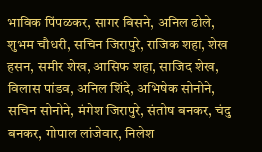भाविक पिंपळकर, सागर बिसने, अनिल ढोले, शुभम चौधरी, सचिन जिरापुरे, राजिक शहा, शेख हसन, समीर शेख, आसिफ शहा, साजिद शेख, विलास पांडव, अनिल शिंदे, अभिषेक सोनोने, सचिन सोनोने, मंगेश जिरापुरे, संतोष बनकर, चंदु बनकर, गोपाल लांजेवार, निलेश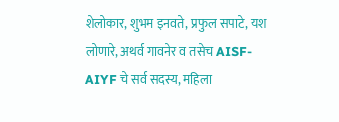शेलोकार, शुभम इनवते, प्रफुल सपाटे, यश लोणारे, अथर्व गावनेर व तसेच AISF-AIYF चे सर्व सदस्य, महिला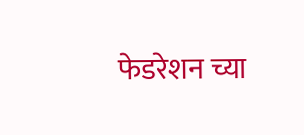फेडरेशन च्या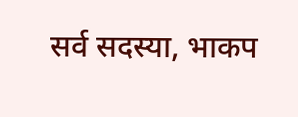सर्व सदस्या, भाकप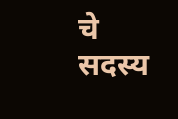चे सदस्य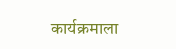कार्यक्रमाला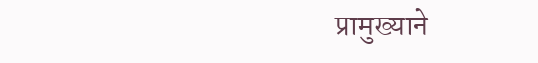प्रामुख्याने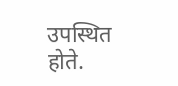उपस्थित होते.